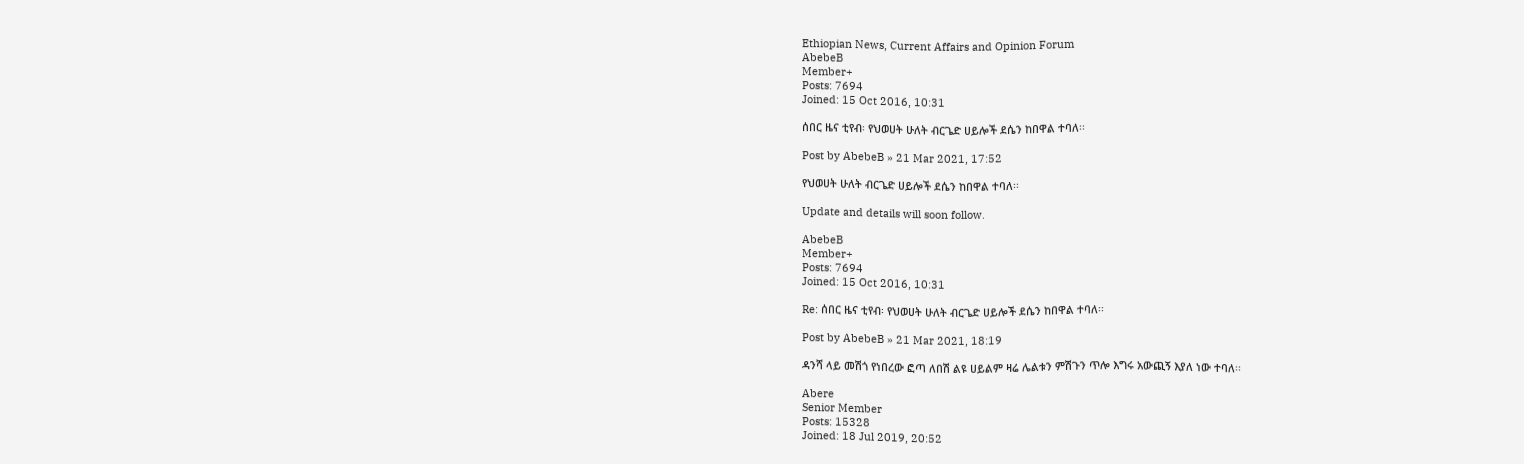Ethiopian News, Current Affairs and Opinion Forum
AbebeB
Member+
Posts: 7694
Joined: 15 Oct 2016, 10:31

ሰበር ዜና ቲየብ፡ የህወሀት ሁለት ብርጌድ ሀይሎች ደሴን ከበዋል ተባለ፡፡

Post by AbebeB » 21 Mar 2021, 17:52

የህወሀት ሁለት ብርጌድ ሀይሎች ደሴን ከበዋል ተባለ፡፡

Update and details will soon follow.

AbebeB
Member+
Posts: 7694
Joined: 15 Oct 2016, 10:31

Re: ሰበር ዜና ቲየብ፡ የህወሀት ሁለት ብርጌድ ሀይሎች ደሴን ከበዋል ተባለ፡፡

Post by AbebeB » 21 Mar 2021, 18:19

ዳንሻ ላይ መሽጎ የነበረው ፎጣ ለበሽ ልዩ ሀይልም ዛሬ ሌልቱን ምሽጉን ጥሎ እግሩ አውጪኝ እያለ ነው ተባለ፡፡

Abere
Senior Member
Posts: 15328
Joined: 18 Jul 2019, 20:52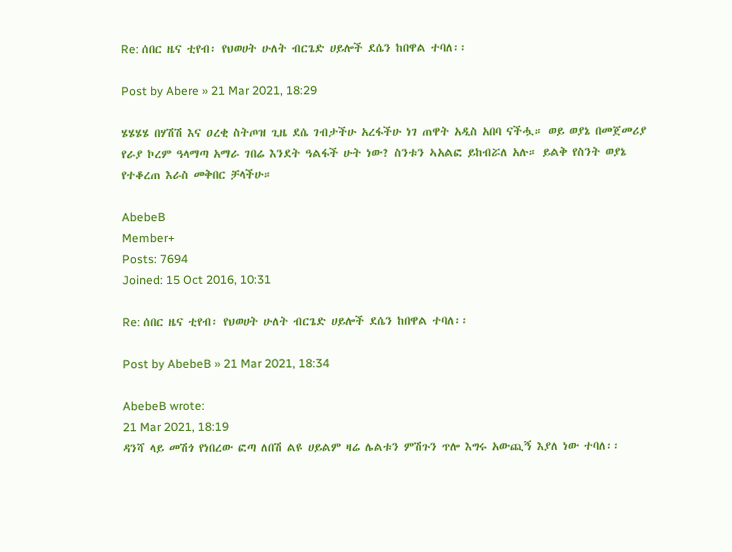Re: ሰበር ዜና ቲየብ፡ የህወሀት ሁለት ብርጌድ ሀይሎች ደሴን ከበዋል ተባለ፡፡

Post by Abere » 21 Mar 2021, 18:29

ሄሄሄሄ በሃሽሽ እና ዐረቂ ስትጦዝ ጊዜ ደሴ ገብታችሁ አረፋችሁ ነገ ጠዋት አዲስ አበባ ናችሗ። ወይ ወያኔ በመጀመሪያ የራያ ኮረም ዓላማጣ አማራ ገበሬ እንደት ዓልፋች ሁት ነው? ስንቱን ኣአልፎ ይከብሯለ አሉ። ይልቅ የስንት ወያኔ የተቆረጠ እራስ መቅበር ቻላችሁ።

AbebeB
Member+
Posts: 7694
Joined: 15 Oct 2016, 10:31

Re: ሰበር ዜና ቲየብ፡ የህወሀት ሁለት ብርጌድ ሀይሎች ደሴን ከበዋል ተባለ፡፡

Post by AbebeB » 21 Mar 2021, 18:34

AbebeB wrote:
21 Mar 2021, 18:19
ዳንሻ ላይ መሽጎ የነበረው ፎጣ ለበሽ ልዩ ሀይልም ዛሬ ሌልቱን ምሽጉን ጥሎ እግሩ አውጪኝ እያለ ነው ተባለ፡፡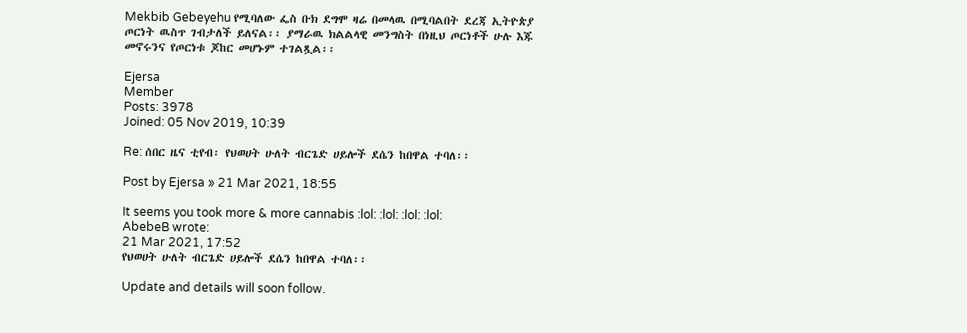Mekbib Gebeyehu የሚባለው ፌስ ቡክ ደግሞ ዛሬ በመላዉ በሚባልበት ደረጃ ኢትዮጵያ ጦርነት ዉስጥ ገብታለች ይለናል፡፡ ያማራዉ ክልልላዊ መንግስት በነዚህ ጦርነቶች ሁሉ እጁ መኖሩንና የጦርነቱ ጆከር መሆኑም ተገልጿል፡፡

Ejersa
Member
Posts: 3978
Joined: 05 Nov 2019, 10:39

Re: ሰበር ዜና ቲየብ፡ የህወሀት ሁለት ብርጌድ ሀይሎች ደሴን ከበዋል ተባለ፡፡

Post by Ejersa » 21 Mar 2021, 18:55

It seems you took more & more cannabis :lol: :lol: :lol: :lol:
AbebeB wrote:
21 Mar 2021, 17:52
የህወሀት ሁለት ብርጌድ ሀይሎች ደሴን ከበዋል ተባለ፡፡

Update and details will soon follow.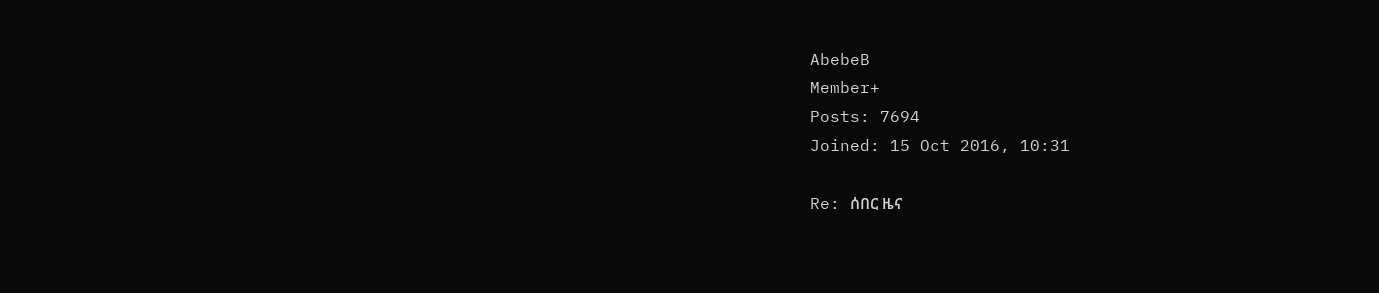AbebeB
Member+
Posts: 7694
Joined: 15 Oct 2016, 10:31

Re: ሰበር ዜና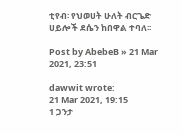ቲየብ፡ የህወሀት ሁለት ብርጌድ ሀይሎች ደሴን ከበዋል ተባለ፡፡

Post by AbebeB » 21 Mar 2021, 23:51

dawwit wrote:
21 Mar 2021, 19:15
1 ጋንታ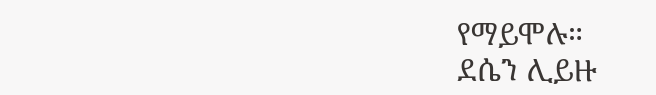የማይሞሉ።
ደሴን ሊይዙ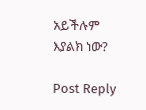አይችሉም እያልክ ነው?

Post Reply